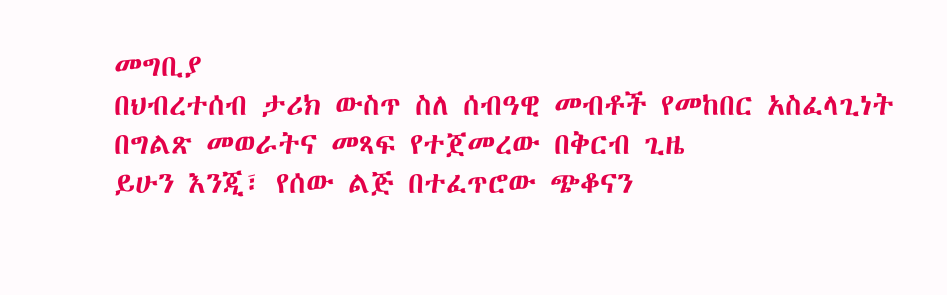መግቢያ
በህብረተሰብ ታሪክ ውስጥ ስለ ሰብዓዊ መብቶች የመከበር አስፈላጊነት በግልጽ መወራትና መጻፍ የተጀመረው በቅርብ ጊዜ
ይሁን እንጂ፣ የሰው ልጅ በተፈጥሮው ጭቆናን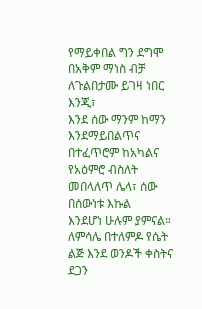የማይቀበል ግን ደግሞ በአቅም ማነስ ብቻ ለጉልበታሙ ይገዛ ነበር እንጂ፣
እንደ ሰው ማንም ከማን እንደማይበልጥና በተፈጥሮም ከአካልና የአዕምሮ ብስለት መበላለጥ ሌላ፣ ሰው በሰውነቱ እኩል
እንደሆነ ሁሉም ያምናል። ለምሳሌ በተለምዶ የሴት ልጅ እንደ ወንዶች ቀስትና ደጋን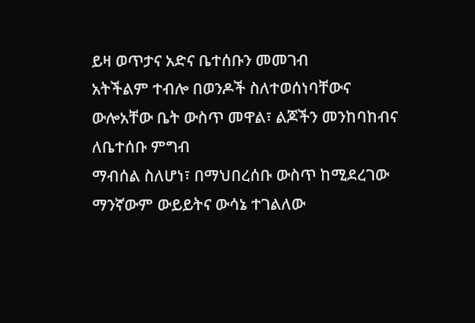ይዛ ወጥታና አድና ቤተሰቡን መመገብ
አትችልም ተብሎ በወንዶች ስለተወሰነባቸውና ውሎአቸው ቤት ውስጥ መዋል፣ ልጆችን መንከባከብና ለቤተሰቡ ምግብ
ማብሰል ስለሆነ፣ በማህበረሰቡ ውስጥ ከሚደረገው ማንኛውም ውይይትና ውሳኔ ተገልለው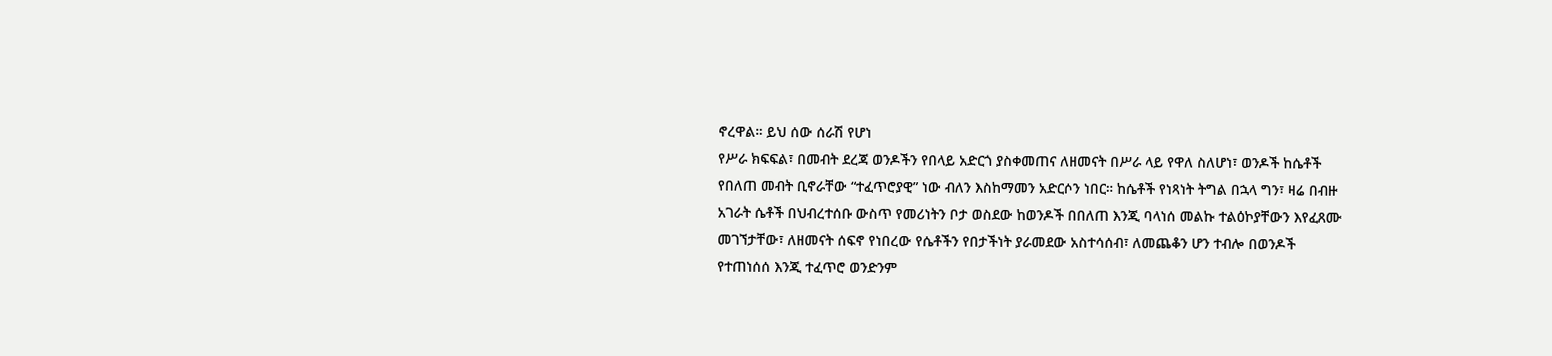ኖረዋል። ይህ ሰው ሰራሽ የሆነ
የሥራ ክፍፍል፣ በመብት ደረጃ ወንዶችን የበላይ አድርጎ ያስቀመጠና ለዘመናት በሥራ ላይ የዋለ ስለሆነ፣ ወንዶች ከሴቶች
የበለጠ መብት ቢኖራቸው “ተፈጥሮያዊ” ነው ብለን እስከማመን አድርሶን ነበር። ከሴቶች የነጻነት ትግል በኋላ ግን፣ ዛሬ በብዙ
አገራት ሴቶች በህብረተሰቡ ውስጥ የመሪነትን ቦታ ወስደው ከወንዶች በበለጠ እንጂ ባላነሰ መልኩ ተልዕኮያቸውን እየፈጸሙ
መገኘታቸው፣ ለዘመናት ሰፍኖ የነበረው የሴቶችን የበታችነት ያራመደው አስተሳሰብ፣ ለመጨቆን ሆን ተብሎ በወንዶች
የተጠነሰሰ እንጂ ተፈጥሮ ወንድንም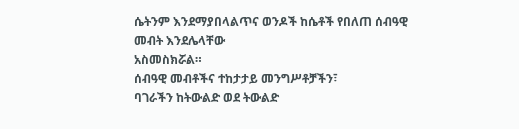ሴትንም እንደማያበላልጥና ወንዶች ከሴቶች የበለጠ ሰብዓዊ መብት እንደሌላቸው
አስመስክሯል።
ሰብዓዊ መብቶችና ተከታታይ መንግሥቶቻችን፣
ባገራችን ከትውልድ ወደ ትውልድ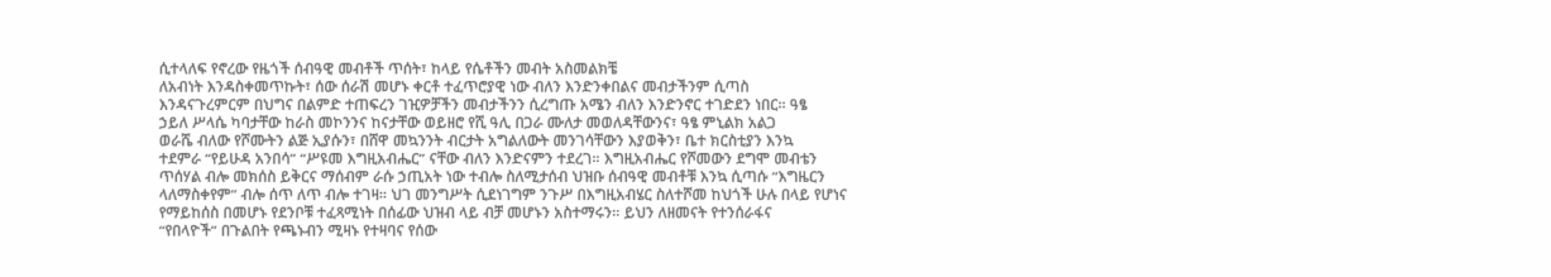ሲተላለፍ የኖረው የዜጎች ሰብዓዊ መብቶች ጥሰት፣ ከላይ የሴቶችን መብት አስመልክቼ
ለአብነት እንዳስቀመጥኩት፣ ሰው ሰራሽ መሆኑ ቀርቶ ተፈጥሮያዊ ነው ብለን እንድንቀበልና መብታችንም ሲጣስ
እንዳናጉረምርም በህግና በልምድ ተጠፍረን ገዢዎቻችን መብታችንን ሲረግጡ አሜን ብለን እንድንኖር ተገድደን ነበር። ዓፄ
ኃይለ ሥላሴ ካባታቸው ከራስ መኮንንና ከናታቸው ወይዘሮ የሺ ዓሊ በጋራ ሙለታ መወለዳቸውንና፣ ዓፄ ምኒልክ አልጋ
ወራሼ ብለው የሾሙትን ልጅ ኢያሱን፣ በሸዋ መኳንንት ብርታት አግልለውት መንገሳቸውን እያወቅን፣ ቤተ ክርስቲያን እንኳ
ተደምራ “የይሁዳ አንበሳ” “ሥዩመ እግዚአብሔር” ናቸው ብለን እንድናምን ተደረገ። እግዚአብሔር የሾመውን ደግሞ መብቴን
ጥሰሃል ብሎ መክሰስ ይቅርና ማሰብም ራሱ ኃጢአት ነው ተብሎ ስለሚታሰብ ህዝቡ ሰብዓዊ መብቶቹ እንኳ ሲጣሱ “እግዜርን
ላለማስቀየም” ብሎ ሰጥ ለጥ ብሎ ተገዛ። ህገ መንግሥት ሲደነገግም ንጉሥ በእግዚአብሄር ስለተሾመ ከህጎች ሁሉ በላይ የሆነና
የማይከሰስ በመሆኑ የደንቦቹ ተፈጻሚነት በሰፊው ህዝብ ላይ ብቻ መሆኑን አስተማሩን። ይህን ለዘመናት የተንሰራፋና
“የበላዮች” በጉልበት የጫኑብን ሚዛኑ የተዛባና የሰው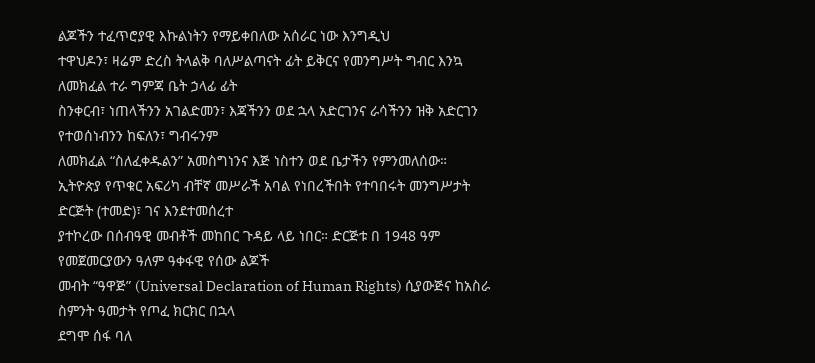ልጆችን ተፈጥሮያዊ እኩልነትን የማይቀበለው አሰራር ነው እንግዲህ
ተዋህዶን፣ ዛሬም ድረስ ትላልቅ ባለሥልጣናት ፊት ይቅርና የመንግሥት ግብር እንኳ ለመክፈል ተራ ግምጃ ቤት ኃላፊ ፊት
ስንቀርብ፣ ነጠላችንን አገልድመን፣ እጃችንን ወደ ኋላ አድርገንና ራሳችንን ዝቅ አድርገን የተወሰነብንን ከፍለን፣ ግብሩንም
ለመክፈል “ስለፈቀዱልን” አመስግነንና እጅ ነስተን ወደ ቤታችን የምንመለሰው።
ኢትዮጵያ የጥቁር አፍሪካ ብቸኛ መሥራች አባል የነበረችበት የተባበሩት መንግሥታት ድርጅት (ተመድ)፣ ገና እንደተመሰረተ
ያተኮረው በሰብዓዊ መብቶች መከበር ጉዳይ ላይ ነበር። ድርጅቱ በ 1948 ዓም የመጀመርያውን ዓለም ዓቀፋዊ የሰው ልጆች
መብት “ዓዋጅ” (Universal Declaration of Human Rights) ሲያውጅና ከአስራ ስምንት ዓመታት የጦፈ ክርክር በኋላ
ደግሞ ሰፋ ባለ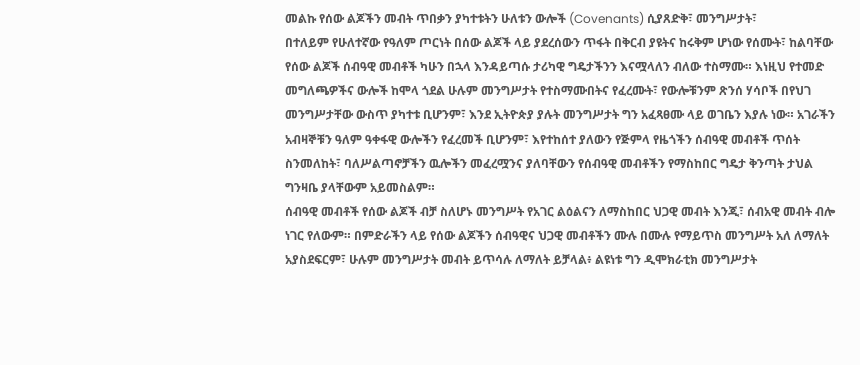መልኩ የሰው ልጆችን መብት ጥበቃን ያካተቱትን ሁለቱን ውሎች (Covenants) ሲያጸድቅ፣ መንግሥታት፣
በተለይም የሁለተኛው የዓለም ጦርነት በሰው ልጆች ላይ ያደረሰውን ጥፋት በቅርብ ያዩትና ከሩቅም ሆነው የሰሙት፣ ከልባቸው
የሰው ልጆች ሰብዓዊ መብቶች ካሁን በኋላ እንዳይጣሱ ታሪካዊ ግዴታችንን እናሟላለን ብለው ተስማሙ። እነዚህ የተመድ
መግለጫዎችና ውሎች ከሞላ ጎደል ሁሉም መንግሥታት የተስማሙበትና የፈረሙት፣ የውሎቹንም ጽንሰ ሃሳቦች በየህገ
መንግሥታቸው ውስጥ ያካተቱ ቢሆንም፣ እንደ ኢትዮጵያ ያሉት መንግሥታት ግን አፈጻፀሙ ላይ ወገቤን እያሉ ነው። አገራችን
አብዛኞቹን ዓለም ዓቀፋዊ ውሎችን የፈረመች ቢሆንም፣ እየተከሰተ ያለውን የጅምላ የዜጎችን ሰብዓዊ መብቶች ጥሰት
ስንመለከት፣ ባለሥልጣኖቻችን ዉሎችን መፈረሟንና ያለባቸውን የሰብዓዊ መብቶችን የማስከበር ግዴታ ቅንጣት ታህል
ግንዛቤ ያላቸውም አይመስልም።
ሰብዓዊ መብቶች የሰው ልጆች ብቻ ስለሆኑ መንግሥት የአገር ልዕልናን ለማስከበር ህጋዊ መብት እንጂ፣ ሰብአዊ መብት ብሎ
ነገር የለውም። በምድራችን ላይ የሰው ልጆችን ሰብዓዊና ህጋዊ መብቶችን ሙሉ በሙሉ የማይጥስ መንግሥት አለ ለማለት
አያስደፍርም፣ ሁሉም መንግሥታት መብት ይጥሳሉ ለማለት ይቻላል፥ ልዩነቱ ግን ዲሞክራቲክ መንግሥታት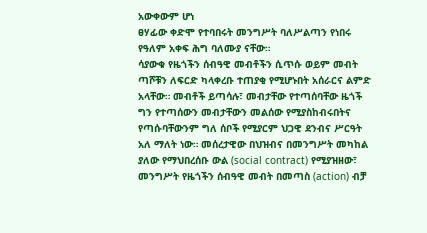አውቀውም ሆነ
ፀሃፊው ቀድሞ የተባበሩት መንግሥት ባለሥልጣን የነበሩ የዓለም አቀፍ ሕግ ባለሙያ ናቸው።
ሳያውቁ የዜጎችን ሰብዓዊ መብቶችን ሲጥሱ ወይም መብት ጣሾቹን ለፍርድ ካላቀረቡ ተጠያቂ የሚሆኑበት አሰራርና ልምድ
አላቸው። መብቶች ይጣሳሉ፣ መብታቸው የተጣሰባቸው ዜጎች ግን የተጣሰውን መብታቸውን መልሰው የሚያስከብሩበትና
የጣሱባቸውንም ግለ ሰቦች የሚያርም ህጋዊ ደንብና ሥርዓት አለ ማለት ነው። መሰረታዊው በህዝብና በመንግሥት መካከል
ያለው የማህበረሰቡ ውል (social contract) የሚያዝዘው፣ መንግሥት የዜጎችን ሰብዓዊ መብት በመጣስ (action) ብቻ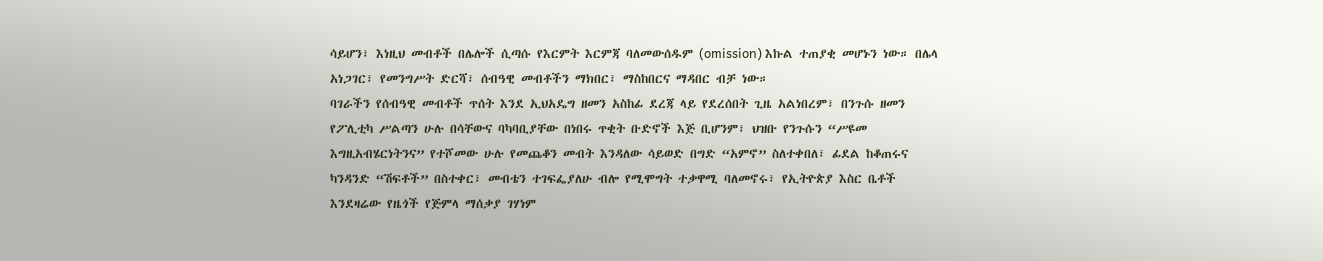ሳይሆን፣ እነዚህ መብቶች በሌሎች ሲጣሱ የእርምት እርምጃ ባለመውሰዱም (omission) እኩል ተጠያቂ መሆኑን ነው። በሌላ
አነጋገር፣ የመንግሥት ድርሻ፣ ሰብዓዊ መብቶችን ማክበር፣ ማስከበርና ማዳበር ብቻ ነው።
ባገራችን የሰብዓዊ መብቶች ጥሰት እንደ ኢህአዴግ ዘመን አስከፊ ደረጃ ላይ የደረሰበት ጊዜ አልነበረም፣ በንጉሱ ዘመን
የፖሊቲካ ሥልጣን ሁሉ በሳቸውና ባካባቢያቸው በነበሩ ጥቂት ቡድኖች እጅ ቢሆንም፣ ህዝቡ የንጉሱን “ሥዩመ
እግዚአብሄርነትንና” የተሾመው ሁሉ የመጨቆን መብት እንዳለው ሳይወድ በግድ “አምኖ” ስለተቀበለ፣ ፊደል ከቆጠሩና
ካንዳንድ “ሽፍቶች” በስተቀር፣ መብቴን ተገፍፌያለሁ ብሎ የሚሞግት ተቃዋሚ ባለመኖሩ፣ የኢትዮጵያ እስር ቤቶች
እንደዛሬው የዜጎች የጅምላ ማሰቃያ ገሃነም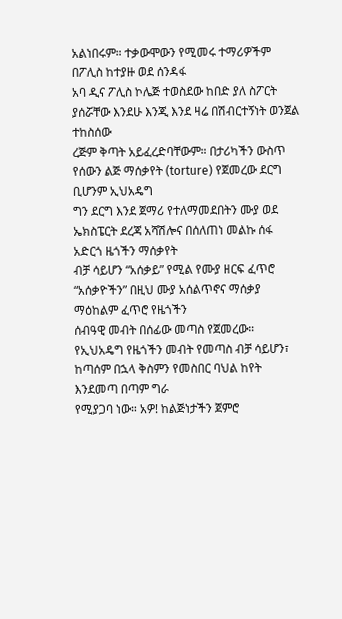አልነበሩም። ተቃውሞውን የሚመሩ ተማሪዎችም በፖሊስ ከተያዙ ወደ ሰንዳፋ
አባ ዲና ፖሊስ ኮሌጅ ተወስደው ከበድ ያለ ስፖርት ያሰሯቸው እንደሁ እንጂ እንደ ዛሬ በሽብርተኝነት ወንጀል ተከስሰው
ረጅም ቅጣት አይፈረድባቸውም። በታሪካችን ውስጥ የሰውን ልጅ ማሰቃየት (torture) የጀመረው ደርግ ቢሆንም ኢህአዴግ
ግን ደርግ እንደ ጀማሪ የተለማመደበትን ሙያ ወደ ኤክስፔርት ደረጃ አሻሽሎና በሰለጠነ መልኩ ሰፋ አድርጎ ዜጎችን ማሰቃየት
ብቻ ሳይሆን “አሰቃይ” የሚል የሙያ ዘርፍ ፈጥሮ “አሰቃዮችን” በዚህ ሙያ አሰልጥኖና ማሰቃያ ማዕከልም ፈጥሮ የዜጎችን
ሰብዓዊ መብት በሰፊው መጣስ የጀመረው።
የኢህአዴግ የዜጎችን መብት የመጣስ ብቻ ሳይሆን፣ ከጣሰም በኋላ ቅስምን የመስበር ባህል ከየት እንደመጣ በጣም ግራ
የሚያጋባ ነው። አዎ! ከልጅነታችን ጀምሮ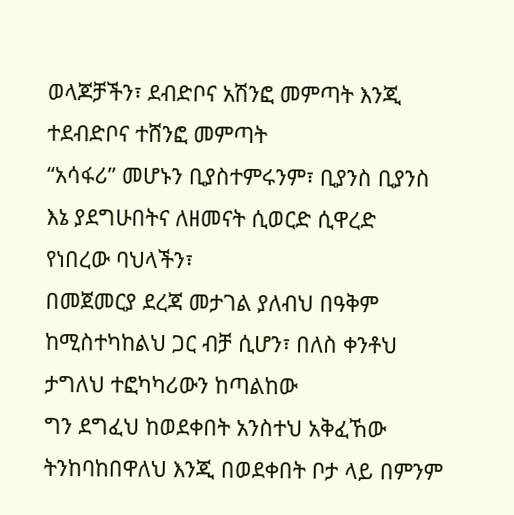ወላጆቻችን፣ ደብድቦና አሽንፎ መምጣት እንጂ ተደብድቦና ተሸንፎ መምጣት
“አሳፋሪ” መሆኑን ቢያስተምሩንም፣ ቢያንስ ቢያንስ እኔ ያደግሁበትና ለዘመናት ሲወርድ ሲዋረድ የነበረው ባህላችን፣
በመጀመርያ ደረጃ መታገል ያለብህ በዓቅም ከሚስተካከልህ ጋር ብቻ ሲሆን፣ በለስ ቀንቶህ ታግለህ ተፎካካሪውን ከጣልከው
ግን ደግፈህ ከወደቀበት አንስተህ አቅፈኸው ትንከባከበዋለህ እንጂ በወደቀበት ቦታ ላይ በምንም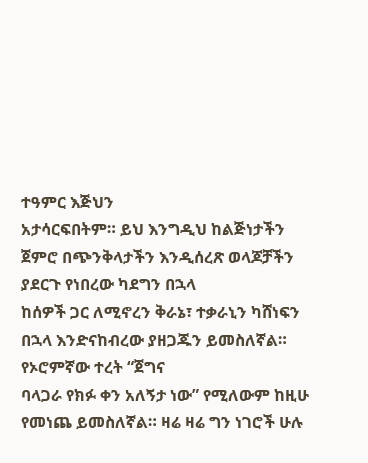ተዓምር እጅህን
አታሳርፍበትም። ይህ እንግዲህ ከልጅነታችን ጀምሮ በጭንቅላታችን እንዲሰረጽ ወላጆቻችን ያደርጉ የነበረው ካደግን በኋላ
ከሰዎች ጋር ለሚኖረን ቅራኔ፣ ተቃራኒን ካሸነፍን በኋላ እንድናከብረው ያዘጋጁን ይመስለኛል። የኦሮምኛው ተረት “ጀግና
ባላጋራ የክፉ ቀን አለኝታ ነው” የሚለውም ከዚሁ የመነጨ ይመስለኛል። ዛሬ ዛሬ ግን ነገሮች ሁሉ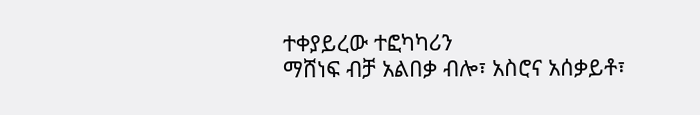ተቀያይረው ተፎካካሪን
ማሸነፍ ብቻ አልበቃ ብሎ፣ አስሮና አሰቃይቶ፣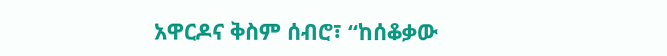አዋርዶና ቅስም ሰብሮ፣ “ከሰቆቃው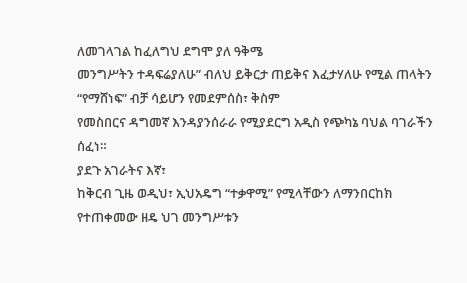ለመገላገል ከፈለግህ ደግሞ ያለ ዓቅሜ
መንግሥትን ተዳፍሬያለሁ” ብለህ ይቅርታ ጠይቅና እፈታሃለሁ የሚል ጠላትን “የማሸነፍ” ብቻ ሳይሆን የመደምሰስ፣ ቅስም
የመስበርና ዳግመኛ እንዳያንሰራራ የሚያደርግ አዲስ የጭካኔ ባህል ባገራችን ሰፈነ።
ያደጉ አገራትና እኛ፣
ከቅርብ ጊዜ ወዲህ፣ ኢህአዴግ “ተቃዋሚ” የሚላቸውን ለማንበርከክ የተጠቀመው ዘዴ ህገ መንግሥቱን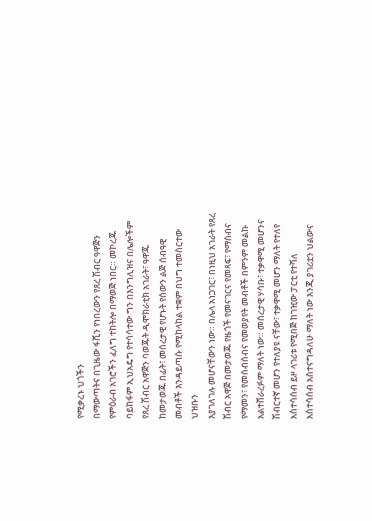የሚቃረኑ ህጎችን
በማውጣትና በጊዜው ፋሺን የነበረውን የጸረ ሽብር ዓዋጅን የምዕራብ አገሮችን ፈለግ ተከትሎ በማወጅ ነበር። መኮረጁ
ባይከፋም ኢህአዴግ የተሳሳተው ግን በእንግሊዝና በሌሎችም የጸረ ሽብር አዋጅን ባወጁት ዲሞክራቲክ አገራት፣ ዓዋጁ
ከመታወጁ በፊት፣ መሰረታዊ የሆኑት የሰውን ልጅ ሰብዓዊ መብቶች እንዳይጣሱ የሚከላከል ተቋም በህግ ተመስርተው ህዝቡን
እያገለገሉ መሆናቸውን ነው። በሌላ አነጋገር፣ በነዚህ አገራት የጸረ ሽብር አዋጅ በመታወጁ የዜጎች የመናገርና የመጻፍ፣ የማሰብና
የማመን፣ የመሰብሰብና የመወያየት መብቶች በምንም መልኩ አልተሸራረፉም ማለት ነው። መሰረታዊ ሃሳቡ፣ ተቃዋሚ መሆንና
ሽብርተኛ መሆን የተለያዩ ናቸው፣ ተቃዋሚ መሆን ማለት የተለየ አስተሳሰብ ይዞ ላገሪቱ የሚበጅ ከገዢው ፓርቲ የተሻለ
አስተሳሰብ አስተናግዳለሁ ማለት ነው እንጂ ያገሪቷን ህልውና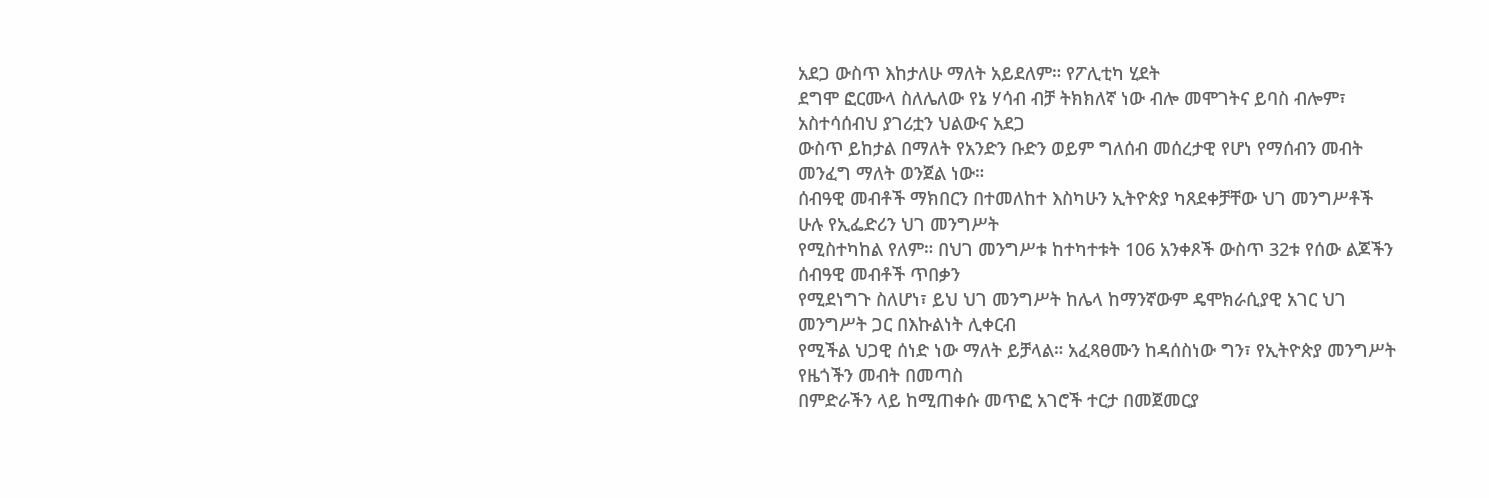አደጋ ውስጥ እከታለሁ ማለት አይደለም። የፖሊቲካ ሂደት
ደግሞ ፎርሙላ ስለሌለው የኔ ሃሳብ ብቻ ትክክለኛ ነው ብሎ መሞገትና ይባስ ብሎም፣ አስተሳሰብህ ያገሪቷን ህልውና አደጋ
ውስጥ ይከታል በማለት የአንድን ቡድን ወይም ግለሰብ መሰረታዊ የሆነ የማሰብን መብት መንፈግ ማለት ወንጀል ነው።
ሰብዓዊ መብቶች ማክበርን በተመለከተ እስካሁን ኢትዮጵያ ካጸደቀቻቸው ህገ መንግሥቶች ሁሉ የኢፌድሪን ህገ መንግሥት
የሚስተካከል የለም። በህገ መንግሥቱ ከተካተቱት 106 አንቀጾች ውስጥ 32ቱ የሰው ልጆችን ሰብዓዊ መብቶች ጥበቃን
የሚደነግጉ ስለሆነ፣ ይህ ህገ መንግሥት ከሌላ ከማንኛውም ዴሞክራሲያዊ አገር ህገ መንግሥት ጋር በእኩልነት ሊቀርብ
የሚችል ህጋዊ ሰነድ ነው ማለት ይቻላል። አፈጻፀሙን ከዳሰስነው ግን፣ የኢትዮጵያ መንግሥት የዜጎችን መብት በመጣስ
በምድራችን ላይ ከሚጠቀሱ መጥፎ አገሮች ተርታ በመጀመርያ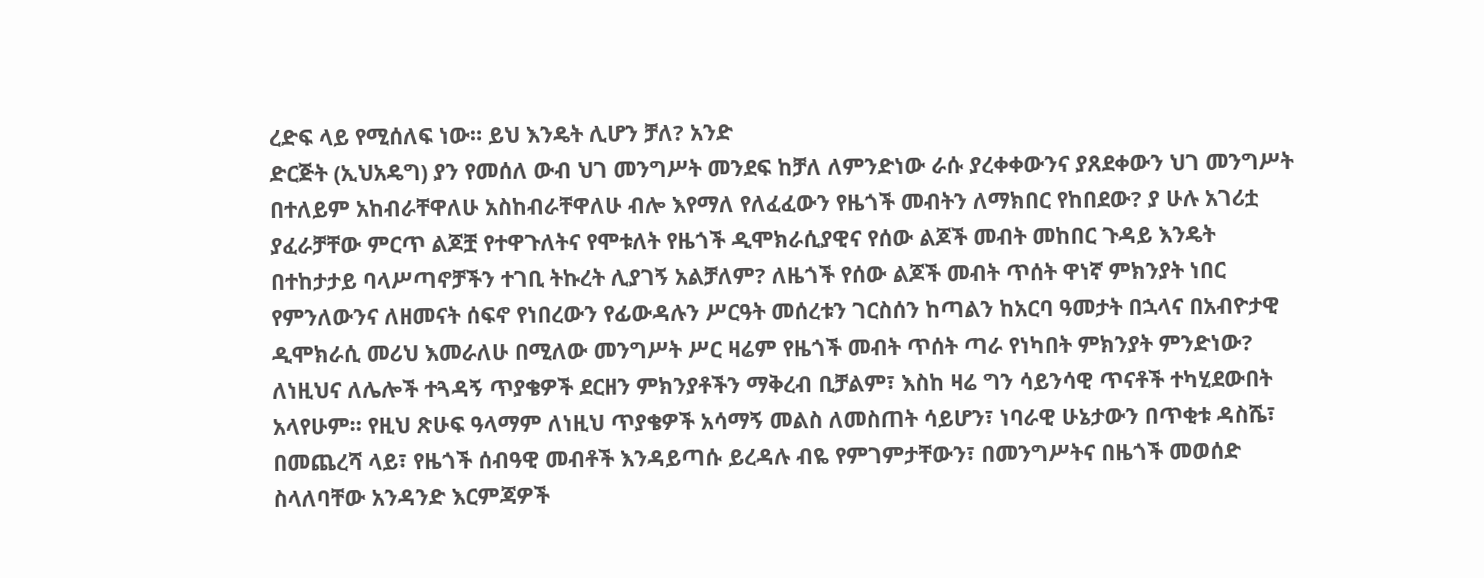ረድፍ ላይ የሚሰለፍ ነው። ይህ እንዴት ሊሆን ቻለ? አንድ
ድርጅት (ኢህአዴግ) ያን የመሰለ ውብ ህገ መንግሥት መንደፍ ከቻለ ለምንድነው ራሱ ያረቀቀውንና ያጸደቀውን ህገ መንግሥት
በተለይም አከብራቸዋለሁ አስከብራቸዋለሁ ብሎ እየማለ የለፈፈውን የዜጎች መብትን ለማክበር የከበደው? ያ ሁሉ አገሪቷ
ያፈራቻቸው ምርጥ ልጆቿ የተዋጉለትና የሞቱለት የዜጎች ዲሞክራሲያዊና የሰው ልጆች መብት መከበር ጉዳይ እንዴት
በተከታታይ ባላሥጣኖቻችን ተገቢ ትኩረት ሊያገኝ አልቻለም? ለዜጎች የሰው ልጆች መብት ጥሰት ዋነኛ ምክንያት ነበር
የምንለውንና ለዘመናት ሰፍኖ የነበረውን የፊውዳሉን ሥርዓት መሰረቱን ገርስሰን ከጣልን ከአርባ ዓመታት በኋላና በአብዮታዊ
ዲሞክራሲ መሪህ እመራለሁ በሚለው መንግሥት ሥር ዛሬም የዜጎች መብት ጥሰት ጣራ የነካበት ምክንያት ምንድነው?
ለነዚህና ለሌሎች ተጓዳኝ ጥያቄዎች ደርዘን ምክንያቶችን ማቅረብ ቢቻልም፣ እስከ ዛሬ ግን ሳይንሳዊ ጥናቶች ተካሂደውበት
አላየሁም። የዚህ ጽሁፍ ዓላማም ለነዚህ ጥያቄዎች አሳማኝ መልስ ለመስጠት ሳይሆን፣ ነባራዊ ሁኔታውን በጥቂቱ ዳስሼ፣
በመጨረሻ ላይ፣ የዜጎች ሰብዓዊ መብቶች እንዳይጣሱ ይረዳሉ ብዬ የምገምታቸውን፣ በመንግሥትና በዜጎች መወሰድ
ስላለባቸው አንዳንድ እርምጃዎች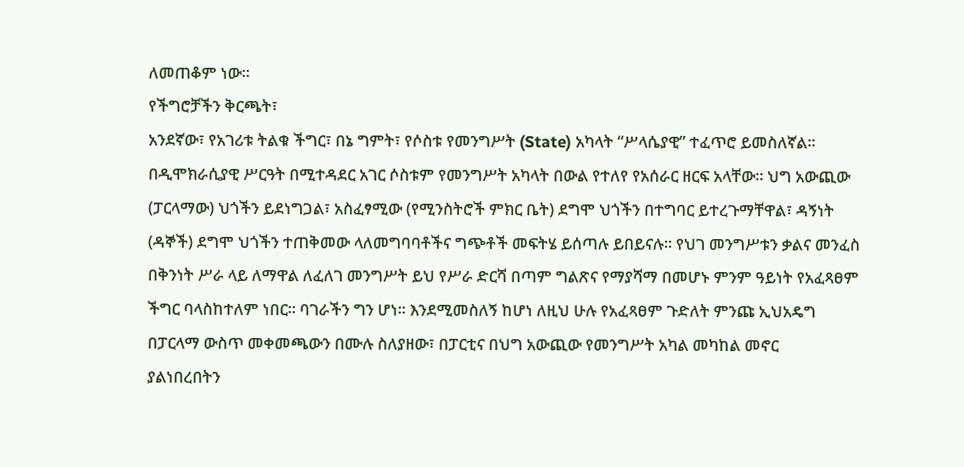ለመጠቆም ነው።
የችግሮቻችን ቅርጫት፣
አንደኛው፣ የአገሪቱ ትልቁ ችግር፣ በኔ ግምት፣ የሶስቱ የመንግሥት (State) አካላት “ሥላሴያዊ” ተፈጥሮ ይመስለኛል።
በዲሞክራሲያዊ ሥርዓት በሚተዳደር አገር ሶስቱም የመንግሥት አካላት በውል የተለየ የአሰራር ዘርፍ አላቸው። ህግ አውጪው
(ፓርላማው) ህጎችን ይደነግጋል፣ አስፈፃሚው (የሚንስትሮች ምክር ቤት) ደግሞ ህጎችን በተግባር ይተረጉማቸዋል፣ ዳኝነት
(ዳኞች) ደግሞ ህጎችን ተጠቅመው ላለመግባባቶችና ግጭቶች መፍትሄ ይሰጣሉ ይበይናሉ። የህገ መንግሥቱን ቃልና መንፈስ
በቅንነት ሥራ ላይ ለማዋል ለፈለገ መንግሥት ይህ የሥራ ድርሻ በጣም ግልጽና የማያሻማ በመሆኑ ምንም ዓይነት የአፈጻፀም
ችግር ባላስከተለም ነበር። ባገራችን ግን ሆነ። እንደሚመስለኝ ከሆነ ለዚህ ሁሉ የአፈጻፀም ጉድለት ምንጩ ኢህአዴግ
በፓርላማ ውስጥ መቀመጫውን በሙሉ ስለያዘው፣ በፓርቲና በህግ አውጪው የመንግሥት አካል መካከል መኖር
ያልነበረበትን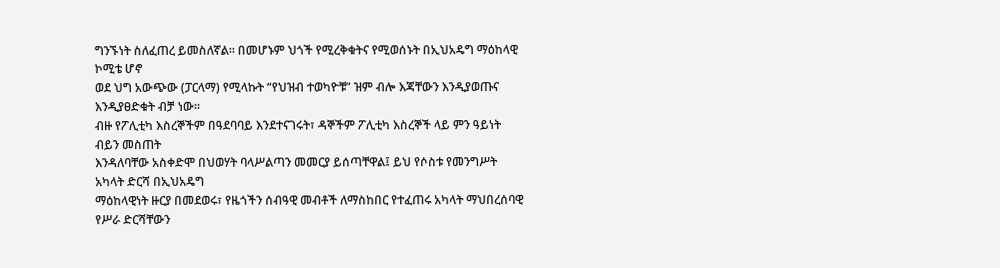ግንኙነት ስለፈጠረ ይመስለኛል። በመሆኑም ህጎች የሚረቅቁትና የሚወሰኑት በኢህአዴግ ማዕከላዊ ኮሚቴ ሆኖ
ወደ ህግ አውጭው (ፓርላማ) የሚላኩት “የህዝብ ተወካዮቹ” ዝም ብሎ እጃቸውን እንዲያወጡና እንዲያፀድቁት ብቻ ነው።
ብዙ የፖሊቲካ እስረኞችም በዓደባባይ እንደተናገሩት፣ ዳኞችም ፖሊቲካ እስረኞች ላይ ምን ዓይነት ብይን መስጠት
እንዳለባቸው አስቀድሞ በህወሃት ባላሥልጣን መመርያ ይሰጣቸዋል፤ ይህ የሶስቱ የመንግሥት አካላት ድርሻ በኢህአዴግ
ማዕከላዊነት ዙርያ በመደወሩ፣ የዜጎችን ሰብዓዊ መብቶች ለማስከበር የተፈጠሩ አካላት ማህበረሰባዊ የሥራ ድርሻቸውን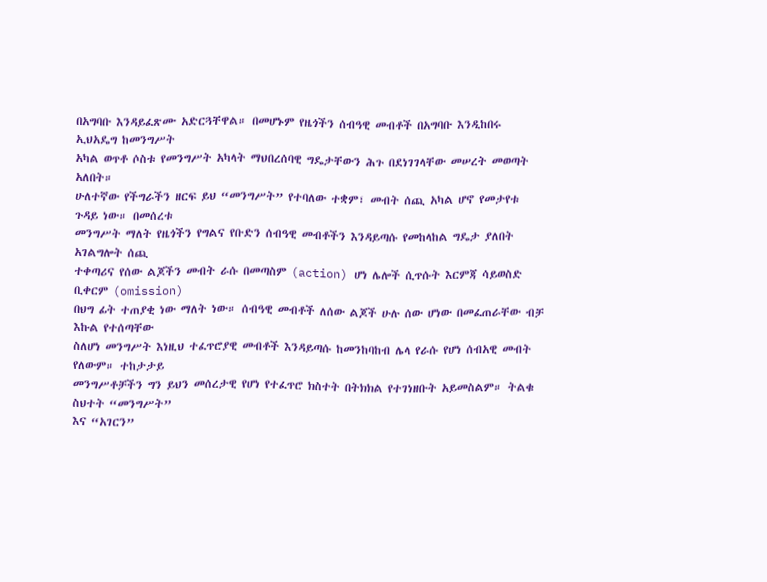በአግባቡ እንዳይፈጽሙ አድርጓቸዋል። በመሆኑም የዜጎችን ሰብዓዊ መብቶች በአግባቡ እንዲከበሩ ኢህአዴግ ከመንግሥት
አካል ወጥቶ ሶስቱ የመንግሥት አካላት ማህበረሰባዊ ግዴታቸውን ሕጉ በደነገገላቸው መሠረት መወጣት አለበት።
ሁለተኛው የችግራችን ዘርፍ ይህ “መንግሥት” የተባለው ተቋም፣ መብት ሰጪ አካል ሆኖ የመታየቱ ጉዳይ ነው። በመሰረቱ
መንግሥት ማለት የዜጎችን የግልና የቡድን ሰብዓዊ መብቶችን እንዳይጣሱ የመከላከል ግዴታ ያለበት አገልግሎት ሰጪ
ተቀጣሪና የሰው ልጆችን መብት ራሱ በመጣስም (action) ሆነ ሌሎች ሲጥሱት እርምጃ ሳይወስድ ቢቀርም (omission)
በህግ ፊት ተጠያቂ ነው ማለት ነው። ሰብዓዊ መብቶች ለሰው ልጆች ሁሉ ሰው ሆነው በመፈጠራቸው ብቻ እኩል የተሰጣቸው
ስለሆነ መንግሥት እነዚህ ተፈጥሮያዊ መብቶች እንዳይጣሱ ከመንከባከብ ሌላ የራሱ የሆነ ሰብአዊ መብት የለውም። ተከታታይ
መንግሥቶቻችን ግን ይህን መሰረታዊ የሆነ የተፈጥሮ ክስተት በትክክል የተገነዘቡት አይመስልም። ትልቁ ስህተት “መንግሥት”
እና “አገርን”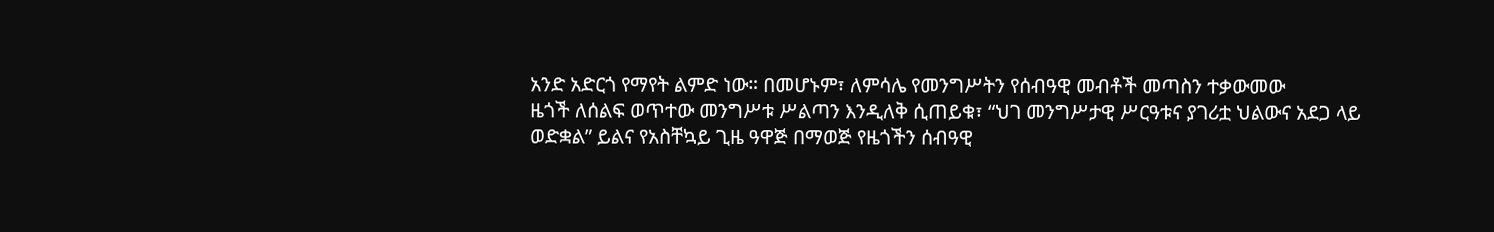አንድ አድርጎ የማየት ልምድ ነው። በመሆኑም፣ ለምሳሌ የመንግሥትን የሰብዓዊ መብቶች መጣስን ተቃውመው
ዜጎች ለሰልፍ ወጥተው መንግሥቱ ሥልጣን እንዲለቅ ሲጠይቁ፣ “ህገ መንግሥታዊ ሥርዓቱና ያገሪቷ ህልውና አደጋ ላይ
ወድቋል” ይልና የአስቸኳይ ጊዜ ዓዋጅ በማወጅ የዜጎችን ሰብዓዊ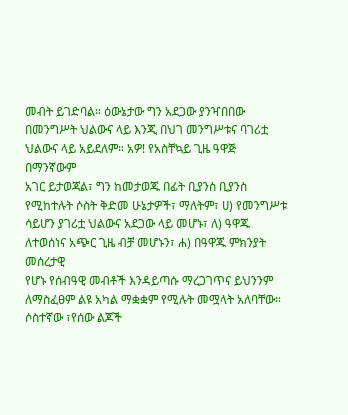መብት ይገድባል። ዕውኔታው ግን አደጋው ያንዣበበው
በመንግሥት ህልውና ላይ እንጂ በህገ መንግሥቱና ባገሪቷ ህልውና ላይ አይደለም። አዎ! የአስቸኳይ ጊዜ ዓዋጅ በማንኛውም
አገር ይታወጃል፣ ግን ከመታወጁ በፊት ቢያንስ ቢያንስ የሚከተሉት ሶስት ቅድመ ሁኔታዎች፣ ማለትም፣ ሀ) የመንግሥቱ
ሳይሆን ያገሪቷ ህልውና አደጋው ላይ መሆኑ፣ ለ) ዓዋጁ ለተወሰነና አጭር ጊዜ ብቻ መሆኑን፣ ሐ) በዓዋጁ ምክንያት መሰረታዊ
የሆኑ የሰብዓዊ መብቶች እንዳይጣሱ ማረጋገጥና ይህንንም ለማስፈፀም ልዩ አካል ማቋቋም የሚሉት መሟላት አለባቸው።
ሶስተኛው ፣የሰው ልጆች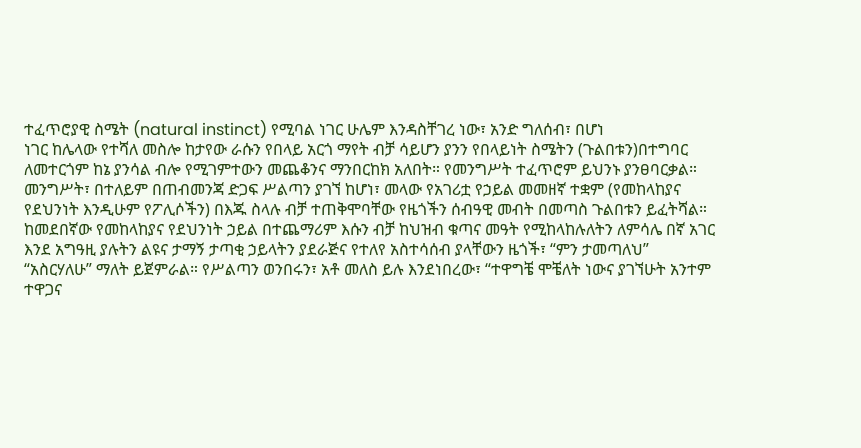ተፈጥሮያዊ ስሜት (natural instinct) የሚባል ነገር ሁሌም እንዳስቸገረ ነው፣ አንድ ግለሰብ፣ በሆነ
ነገር ከሌላው የተሻለ መስሎ ከታየው ራሱን የበላይ አርጎ ማየት ብቻ ሳይሆን ያንን የበላይነት ስሜትን (ጉልበቱን)በተግባር
ለመተርጎም ከኔ ያንሳል ብሎ የሚገምተውን መጨቆንና ማንበርከክ አለበት። የመንግሥት ተፈጥሮም ይህንኑ ያንፀባርቃል።
መንግሥት፣ በተለይም በጠብመንጃ ድጋፍ ሥልጣን ያገኘ ከሆነ፣ መላው የአገሪቷ የኃይል መመዘኛ ተቋም (የመከላከያና
የደህንነት እንዲሁም የፖሊሶችን) በእጁ ስላሉ ብቻ ተጠቅሞባቸው የዜጎችን ሰብዓዊ መብት በመጣስ ጉልበቱን ይፈትሻል።
ከመደበኛው የመከላከያና የደህንነት ኃይል በተጨማሪም እሱን ብቻ ከህዝብ ቁጣና መዓት የሚከላከሉለትን ለምሳሌ በኛ አገር
እንደ አግዓዚ ያሉትን ልዩና ታማኝ ታጣቂ ኃይላትን ያደራጅና የተለየ አስተሳሰብ ያላቸውን ዜጎች፣ “ምን ታመጣለህ”
“አስርሃለሁ” ማለት ይጀምራል። የሥልጣን ወንበሩን፣ አቶ መለስ ይሉ እንደነበረው፣ “ተዋግቼ ሞቼለት ነውና ያገኘሁት አንተም
ተዋጋና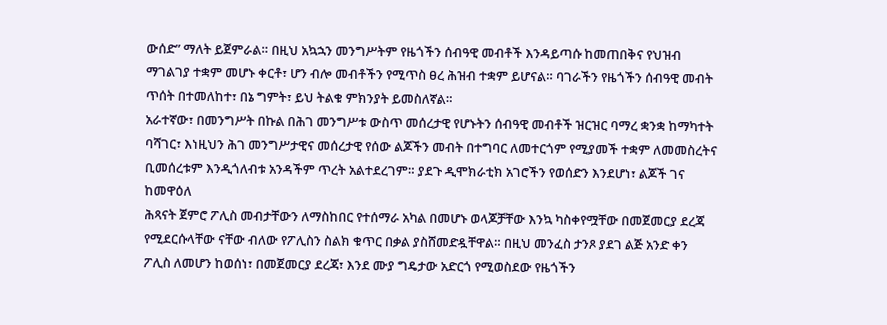ውሰድ” ማለት ይጀምራል። በዚህ አኳኋን መንግሥትም የዜጎችን ሰብዓዊ መብቶች እንዳይጣሱ ከመጠበቅና የህዝብ
ማገልገያ ተቋም መሆኑ ቀርቶ፣ ሆን ብሎ መብቶችን የሚጥስ ፀረ ሕዝብ ተቋም ይሆናል። ባገራችን የዜጎችን ሰብዓዊ መብት
ጥሰት በተመለከተ፣ በኔ ግምት፣ ይህ ትልቁ ምክንያት ይመስለኛል።
አራተኛው፣ በመንግሥት በኩል በሕገ መንግሥቱ ውስጥ መሰረታዊ የሆኑትን ሰብዓዊ መብቶች ዝርዝር ባማረ ቋንቋ ከማካተት
ባሻገር፣ እነዚህን ሕገ መንግሥታዊና መሰረታዊ የሰው ልጆችን መብት በተግባር ለመተርጎም የሚያመች ተቋም ለመመስረትና
ቢመሰረቱም እንዲጎለብቱ አንዳችም ጥረት አልተደረገም። ያደጉ ዲሞክራቲክ አገሮችን የወሰድን እንደሆነ፣ ልጆች ገና ከመዋዕለ
ሕጻናት ጀምሮ ፖሊስ መብታቸውን ለማስከበር የተሰማራ አካል በመሆኑ ወላጆቻቸው እንኳ ካስቀየሟቸው በመጀመርያ ደረጃ
የሚደርሱላቸው ናቸው ብለው የፖሊስን ስልክ ቁጥር በቃል ያስሸመድዷቸዋል። በዚህ መንፈስ ታንጾ ያደገ ልጅ አንድ ቀን
ፖሊስ ለመሆን ከወሰነ፣ በመጀመርያ ደረጃ፣ እንደ ሙያ ግዴታው አድርጎ የሚወስደው የዜጎችን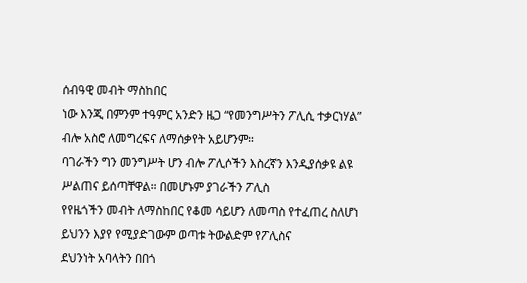ሰብዓዊ መብት ማስከበር
ነው እንጂ በምንም ተዓምር አንድን ዜጋ “የመንግሥትን ፖሊሲ ተቃርነሃል” ብሎ አስሮ ለመግረፍና ለማሰቃየት አይሆንም።
ባገራችን ግን መንግሥት ሆን ብሎ ፖሊሶችን እስረኛን እንዲያሰቃዩ ልዩ ሥልጠና ይሰጣቸዋል። በመሆኑም ያገራችን ፖሊስ
የየዜጎችን መብት ለማስከበር የቆመ ሳይሆን ለመጣስ የተፈጠረ ስለሆነ ይህንን እያየ የሚያድገውም ወጣቱ ትውልድም የፖሊስና
ደህንነት አባላትን በበጎ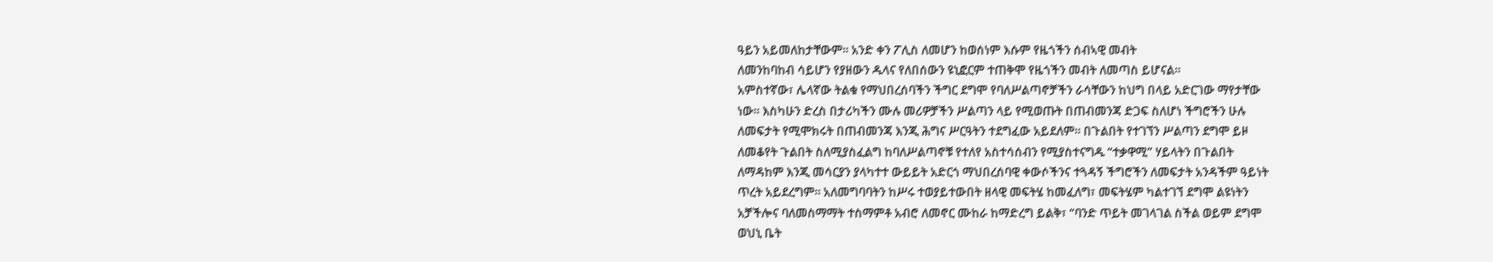ዓይን አይመለከታቸውም። አንድ ቀን ፖሊስ ለመሆን ከወሰነም እሱም የዜጎችን ሰብኣዊ መብት
ለመንከባከብ ሳይሆን የያዘውን ዱላና የለበሰውን ዩኒፎርም ተጠቅሞ የዜጎችን መብት ለመጣስ ይሆናል።
አምስተኛው፣ ሌላኛው ትልቁ የማህበረሰባችን ችግር ደግሞ የባለሥልጣኖቻችን ራሳቸውን ከህግ በላይ አድርገው ማየታቸው
ነው። እስካሁን ድረስ በታሪካችን ሙሉ መሪዎቻችን ሥልጣን ላይ የሚወጡት በጠብመንጃ ድጋፍ ስለሆነ ችግሮችን ሁሉ
ለመፍታት የሚሞክሩት በጠብመንጃ እንጂ ሕግና ሥርዓትን ተደግፈው አይደለም። በጉልበት የተገኘን ሥልጣን ደግሞ ይዞ
ለመቆየት ጉልበት ስለሚያስፈልግ ከባለሥልጣኖቹ የተለየ አስተሳሰብን የሚያስተናግዱ “ተቃዋሚ” ሃይላትን በጉልበት
ለማዳከም እንጂ መሳርያን ያላካተተ ውይይት አድርጎ ማህበረሰባዊ ቀውሶችንና ተጓዳኝ ችግሮችን ለመፍታት አንዳችም ዓይነት
ጥረት አይደረግም። አለመግባባትን ከሥሩ ተወያይተውበት ዘላዊ መፍትሄ ከመፈለግ፣ መፍትሄም ካልተገኘ ደግሞ ልዩነትን
አቻችሎና ባለመስማማት ተስማምቶ አብሮ ለመኖር ሙከራ ከማድረግ ይልቅ፣ “ባንድ ጥይት መገላገል ስችል ወይም ደግሞ
ወህኒ ቤት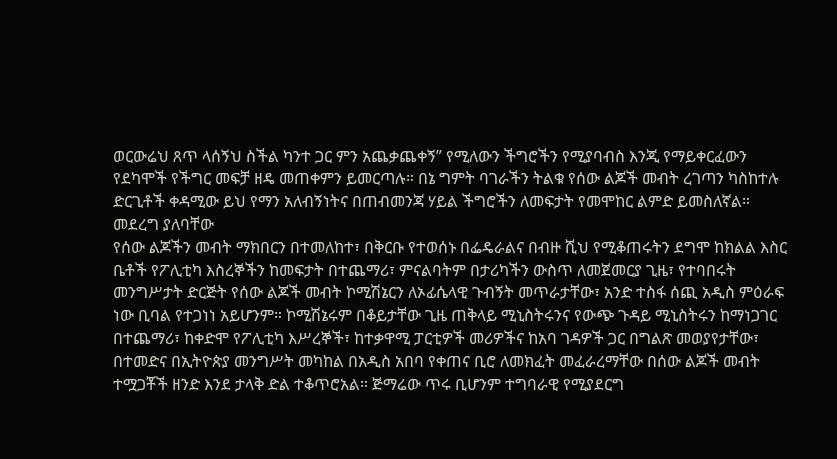ወርውሬህ ጸጥ ላሰኝህ ስችል ካንተ ጋር ምን አጨቃጨቀኝ” የሚለውን ችግሮችን የሚያባብስ እንጂ የማይቀርፈውን
የደካሞች የችግር መፍቻ ዘዴ መጠቀምን ይመርጣሉ። በኔ ግምት ባገራችን ትልቁ የሰው ልጆች መብት ረገጣን ካስከተሉ
ድርጊቶች ቀዳሚው ይህ የማን አለብኝነትና በጠብመንጃ ሃይል ችግሮችን ለመፍታት የመሞከር ልምድ ይመስለኛል።
መደረግ ያለባቸው
የሰው ልጆችን መብት ማክበርን በተመለከተ፣ በቅርቡ የተወሰኑ በፌዴራልና በብዙ ሺህ የሚቆጠሩትን ደግሞ ከክልል እስር
ቤቶች የፖሊቲካ እስረኞችን ከመፍታት በተጨማሪ፣ ምናልባትም በታሪካችን ውስጥ ለመጀመርያ ጊዜ፣ የተባበሩት
መንግሥታት ድርጅት የሰው ልጆች መብት ኮሚሽኔርን ለኦፊሴላዊ ጉብኝት መጥራታቸው፣ አንድ ተስፋ ሰጪ አዲስ ምዕራፍ
ነው ቢባል የተጋነነ አይሆንም። ኮሚሽኔሩም በቆይታቸው ጊዜ ጠቅላይ ሚኒስትሩንና የውጭ ጉዳይ ሚኒስትሩን ከማነጋገር
በተጨማሪ፣ ከቀድሞ የፖሊቲካ እሥረኞች፣ ከተቃዋሚ ፓርቲዎች መሪዎችና ከአባ ገዳዎች ጋር በግልጽ መወያየታቸው፣
በተመድና በኢትዮጵያ መንግሥት መካከል በአዲስ አበባ የቀጠና ቢሮ ለመክፈት መፈራረማቸው በሰው ልጆች መብት
ተሟጋቾች ዘንድ እንደ ታላቅ ድል ተቆጥሮአል። ጅማሬው ጥሩ ቢሆንም ተግባራዊ የሚያደርግ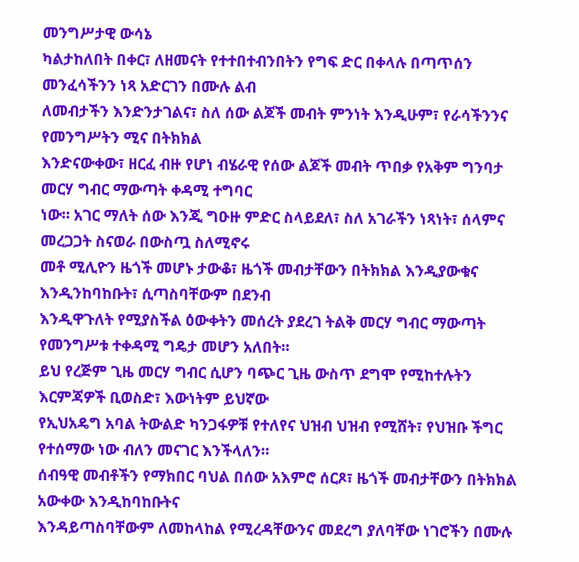መንግሥታዊ ውሳኔ
ካልታከለበት በቀር፣ ለዘመናት የተተበተብንበትን የግፍ ድር በቀላሉ በጣጥሰን መንፈሳችንን ነጻ አድርገን በሙሉ ልብ
ለመብታችን እንድንታገልና፣ ስለ ሰው ልጆች መብት ምንነት እንዲሁም፣ የራሳችንንና የመንግሥትን ሚና በትክክል
እንድናውቀው፣ ዘርፈ ብዙ የሆነ ብሄራዊ የሰው ልጆች መብት ጥበቃ የአቅም ግንባታ መርሃ ግብር ማውጣት ቀዳሚ ተግባር
ነው። አገር ማለት ሰው እንጂ ግዑዙ ምድር ስላይደለ፣ ስለ አገራችን ነጻነት፣ ሰላምና መረጋጋት ስናወራ በውስጧ ስለሚኖሩ
መቶ ሚሊዮን ዜጎች መሆኑ ታውቆ፣ ዜጎች መብታቸውን በትክክል እንዲያውቁና እንዲንከባከቡት፣ ሲጣስባቸውም በደንብ
እንዲዋጉለት የሚያስችል ዕውቀትን መሰረት ያደረገ ትልቅ መርሃ ግብር ማውጣት የመንግሥቱ ተቀዳሚ ግዴታ መሆን አለበት።
ይህ የረጅም ጊዜ መርሃ ግብር ሲሆን ባጭር ጊዜ ውስጥ ደግሞ የሚከተሉትን እርምጃዎች ቢወስድ፣ እውነትም ይህኛው
የኢህአዴግ አባል ትውልድ ካንጋፋዎቹ የተለየና ህዝብ ህዝብ የሚሸት፣ የህዝቡ ችግር የተሰማው ነው ብለን መናገር እንችላለን።
ሰብዓዊ መብቶችን የማክበር ባህል በሰው አእምሮ ሰርጾ፣ ዜጎች መብታቸውን በትክክል አውቀው እንዲከባከቡትና
እንዳይጣስባቸውም ለመከላከል የሚረዳቸውንና መደረግ ያለባቸው ነገሮችን በሙሉ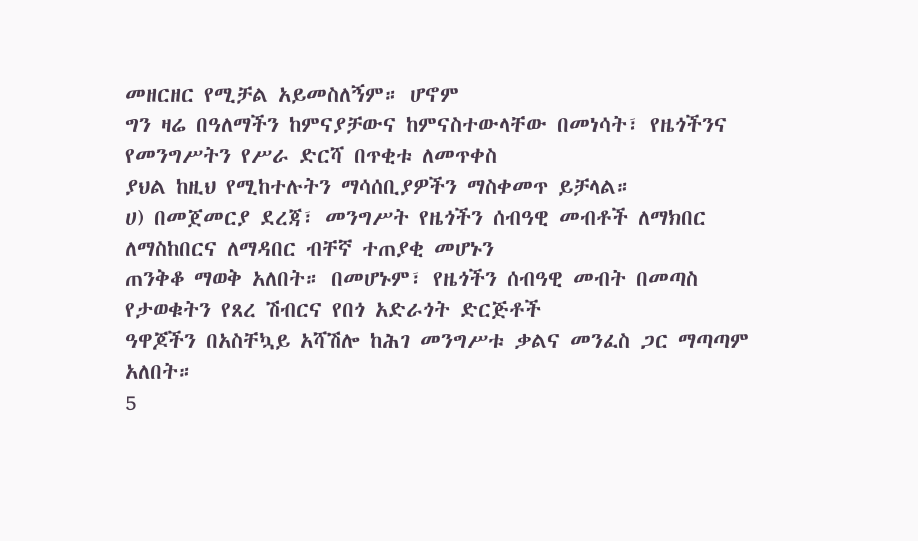መዘርዘር የሚቻል አይመስለኝም። ሆኖም
ግን ዛሬ በዓለማችን ከምናያቻውና ከምናስተውላቸው በመነሳት፣ የዜጎችንና የመንግሥትን የሥራ ድርሻ በጥቂቱ ለመጥቀስ
ያህል ከዚህ የሚከተሉትን ማሳሰቢያዎችን ማስቀመጥ ይቻላል።
ሀ) በመጀመርያ ደረጃ፣ መንግሥት የዜጎችን ሰብዓዊ መብቶች ለማክበር ለማስከበርና ለማዳበር ብቸኛ ተጠያቂ መሆኑን
ጠንቅቆ ማወቅ አለበት። በመሆኑም፣ የዜጎችን ሰብዓዊ መብት በመጣስ የታወቁትን የጸረ ሽብርና የበጎ አድራጎት ድርጅቶች
ዓዋጆችን በአስቸኳይ አሻሽሎ ከሕገ መንግሥቱ ቃልና መንፈስ ጋር ማጣጣም አለበት።
5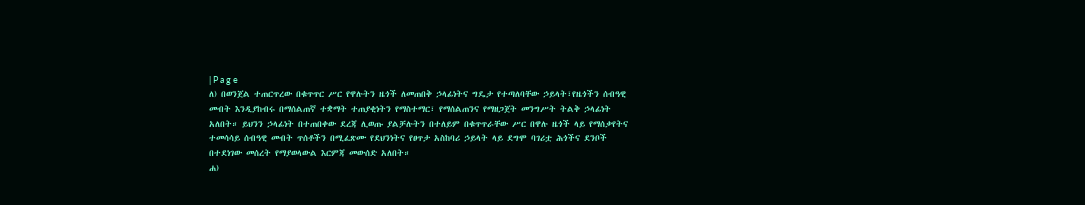| P a g e
ለ) በወንጀል ተጠርጥረው በቁጥጥር ሥር የዋሉትን ዜጎች ለመጠበቅ ኃላፊነትና ግዴታ የተጣለባቸው ኃይላት፣የዜጎችን ሰብዓዊ
መብት እንዲያከብሩ በማሰልጠኛ ተቋማት ተጠያቂነትን የማስተማር፣ የማሰልጠንና የማዘጋጀት መንግሥት ትልቅ ኃላፊነት
አለበት። ይህንን ኃላፊነት በተጠበቀው ደረጃ ሊወጡ ያልቻሉትን በተለይም በቁጥጥራቸው ሥር በዋሉ ዜጎች ላይ የማሰቃየትና
ተመሳሳይ ሰብዓዊ መብት ጥሰቶችን በሚፈጽሙ የደህንነትና የፀጥታ አስከባሪ ኃይላት ላይ ደግሞ ባገሪቷ ሕጎችና ደንቦች
በተደነገው መሰረት የማያወላውል እርምጃ መውሰድ አለበት።
ሐ)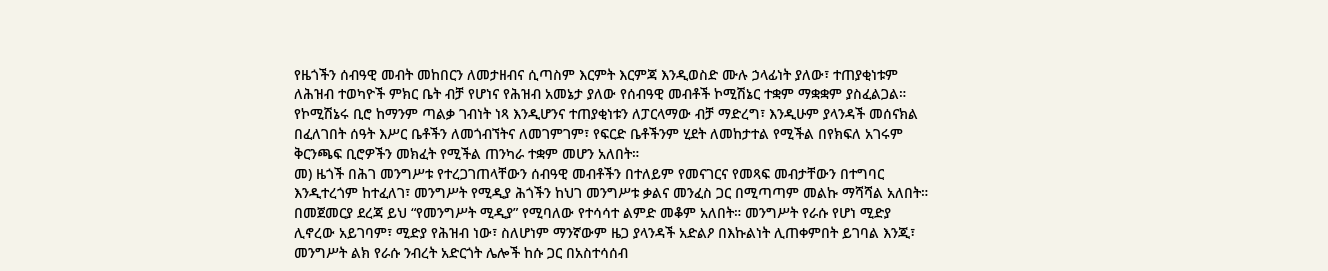የዜጎችን ሰብዓዊ መብት መከበርን ለመታዘብና ሲጣስም እርምት እርምጃ እንዲወስድ ሙሉ ኃላፊነት ያለው፣ ተጠያቂነቱም
ለሕዝብ ተወካዮች ምክር ቤት ብቻ የሆነና የሕዝብ አመኔታ ያለው የሰብዓዊ መብቶች ኮሚሽኔር ተቋም ማቋቋም ያስፈልጋል።
የኮሚሽኔሩ ቢሮ ከማንም ጣልቃ ገብነት ነጻ እንዲሆንና ተጠያቂነቱን ለፓርላማው ብቻ ማድረግ፣ እንዲሁም ያላንዳች መሰናክል
በፈለገበት ሰዓት እሥር ቤቶችን ለመጎብኘትና ለመገምገም፣ የፍርድ ቤቶችንም ሂደት ለመከታተል የሚችል በየክፍለ አገሩም
ቅርንጫፍ ቢሮዎችን መክፈት የሚችል ጠንካራ ተቋም መሆን አለበት።
መ) ዜጎች በሕገ መንግሥቱ የተረጋገጠላቸውን ሰብዓዊ መብቶችን በተለይም የመናገርና የመጻፍ መብታቸውን በተግባር
እንዲተረጎም ከተፈለገ፣ መንግሥት የሚዲያ ሕጎችን ከህገ መንግሥቱ ቃልና መንፈስ ጋር በሚጣጣም መልኩ ማሻሻል አለበት።
በመጀመርያ ደረጃ ይህ “የመንግሥት ሚዲያ” የሚባለው የተሳሳተ ልምድ መቆም አለበት። መንግሥት የራሱ የሆነ ሚድያ
ሊኖረው አይገባም፣ ሚድያ የሕዝብ ነው፣ ስለሆነም ማንኛውም ዜጋ ያላንዳች አድልዖ በእኩልነት ሊጠቀምበት ይገባል እንጂ፣
መንግሥት ልክ የራሱ ንብረት አድርጎት ሌሎች ከሱ ጋር በአስተሳሰብ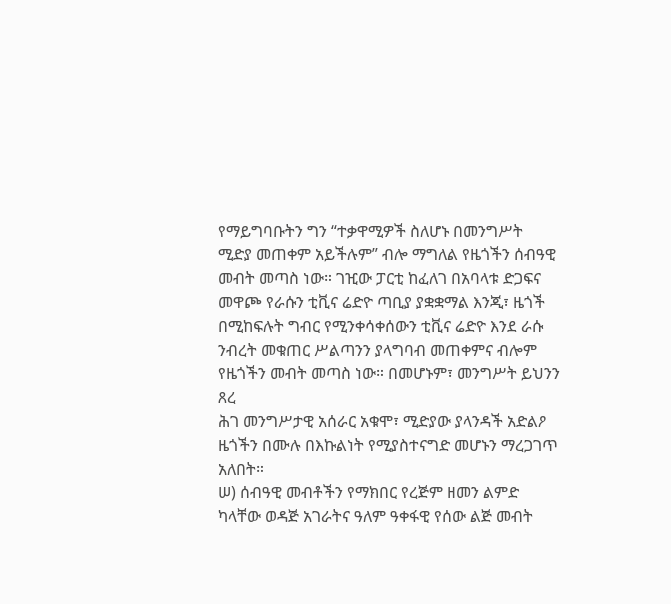የማይግባቡትን ግን “ተቃዋሚዎች ስለሆኑ በመንግሥት
ሚድያ መጠቀም አይችሉም” ብሎ ማግለል የዜጎችን ሰብዓዊ መብት መጣስ ነው። ገዢው ፓርቲ ከፈለገ በአባላቱ ድጋፍና
መዋጮ የራሱን ቲቪና ሬድዮ ጣቢያ ያቋቋማል እንጂ፣ ዜጎች በሚከፍሉት ግብር የሚንቀሳቀሰውን ቲቪና ሬድዮ እንደ ራሱ
ንብረት መቁጠር ሥልጣንን ያላግባብ መጠቀምና ብሎም የዜጎችን መብት መጣስ ነው። በመሆኑም፣ መንግሥት ይህንን ጸረ
ሕገ መንግሥታዊ አሰራር አቁሞ፣ ሚድያው ያላንዳች አድልዖ ዜጎችን በሙሉ በእኩልነት የሚያስተናግድ መሆኑን ማረጋገጥ
አለበት።
ሠ) ሰብዓዊ መብቶችን የማክበር የረጅም ዘመን ልምድ ካላቸው ወዳጅ አገራትና ዓለም ዓቀፋዊ የሰው ልጅ መብት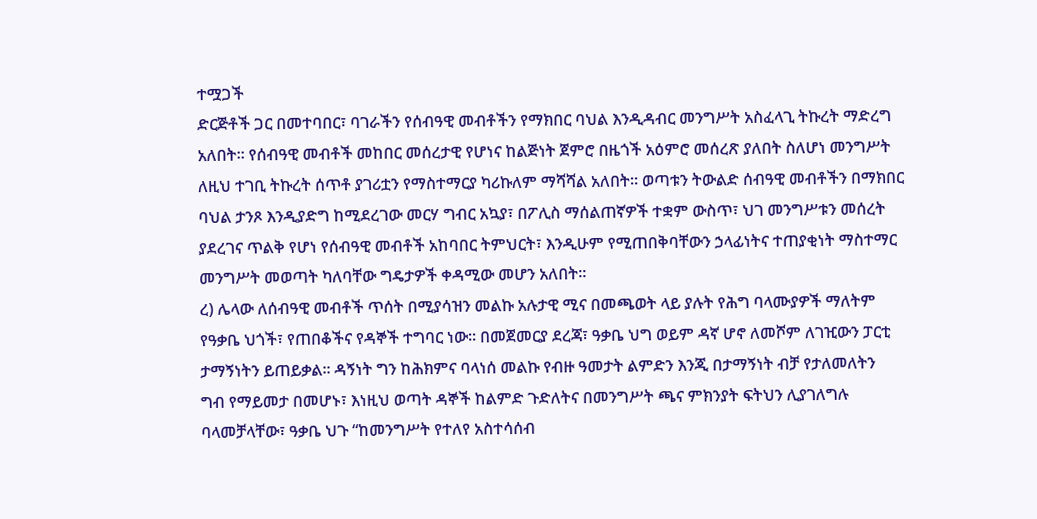ተሟጋች
ድርጅቶች ጋር በመተባበር፣ ባገራችን የሰብዓዊ መብቶችን የማክበር ባህል እንዲዳብር መንግሥት አስፈላጊ ትኩረት ማድረግ
አለበት። የሰብዓዊ መብቶች መከበር መሰረታዊ የሆነና ከልጅነት ጀምሮ በዜጎች አዕምሮ መሰረጽ ያለበት ስለሆነ መንግሥት
ለዚህ ተገቢ ትኩረት ሰጥቶ ያገሪቷን የማስተማርያ ካሪኩለም ማሻሻል አለበት። ወጣቱን ትውልድ ሰብዓዊ መብቶችን በማክበር
ባህል ታንጾ እንዲያድግ ከሚደረገው መርሃ ግብር አኳያ፣ በፖሊስ ማሰልጠኛዎች ተቋም ውስጥ፣ ህገ መንግሥቱን መሰረት
ያደረገና ጥልቅ የሆነ የሰብዓዊ መብቶች አከባበር ትምህርት፣ እንዲሁም የሚጠበቅባቸውን ኃላፊነትና ተጠያቂነት ማስተማር
መንግሥት መወጣት ካለባቸው ግዴታዎች ቀዳሚው መሆን አለበት።
ረ) ሌላው ለሰብዓዊ መብቶች ጥሰት በሚያሳዝን መልኩ አሉታዊ ሚና በመጫወት ላይ ያሉት የሕግ ባላሙያዎች ማለትም
የዓቃቤ ህጎች፣ የጠበቆችና የዳኞች ተግባር ነው። በመጀመርያ ደረጃ፣ ዓቃቤ ህግ ወይም ዳኛ ሆኖ ለመሾም ለገዢውን ፓርቲ
ታማኝነትን ይጠይቃል። ዳኝነት ግን ከሕክምና ባላነሰ መልኩ የብዙ ዓመታት ልምድን እንጂ በታማኝነት ብቻ የታለመለትን
ግብ የማይመታ በመሆኑ፣ እነዚህ ወጣት ዳኞች ከልምድ ጉድለትና በመንግሥት ጫና ምክንያት ፍትህን ሊያገለግሉ
ባላመቻላቸው፣ ዓቃቤ ህጉ “ከመንግሥት የተለየ አስተሳሰብ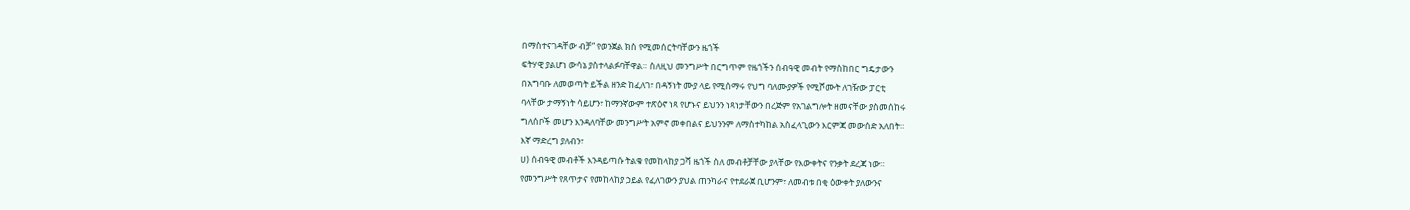በማስተናገዳቸው ብቻ” የወንጀል ክስ የሚመሰርትባቸውን ዜጎች
ፍትሃዊ ያልሆነ ውሳኔ ያስተላልፉባቸዋል። ስለዚህ መንግሥት በርግጥም የዜጎችን ሰብዓዊ መብት የማስከበር ግዴታውን
በአግባቡ ለመወጣት ይችል ዘንድ ከፈለገ፣ በዳኝነት ሙያ ላይ የሚሰማሩ የህግ ባለሙያዎች የሚሾሙት ለገዥው ፓርቲ
ባላቸው ታማኝነት ሳይሆን፣ ከማንኛውም ተጽዕኖ ነጻ የሆኑና ይህንን ነጻነታቸውን በረጅም የአገልግሎት ዘመናቸው ያስመሰከሩ
ግለሰቦች መሆን እንዳለባቸው መንግሥት አምኖ መቀበልና ይህንንም ለማስተካከል አስፈላጊውን እርምጃ መውሰድ አለበት።
እኛ ማድረግ ያለብን፣
ሀ) ሰብዓዊ መብቶች እንዳይጣሱ ትልቁ የመከላከያ ጋሻ ዜጎች ስለ መብቶቻቸው ያላቸው የእውቀትና የንቃት ደረጃ ነው።
የመንግሥት የጸጥታና የመከላከያ ኃይል የፈለገውን ያህል ጠንካራና የተደራጀ ቢሆንም፣ ለመብቱ በቂ ዕውቀት ያለውንና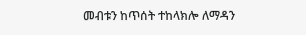መብቱን ከጥሰት ተከላክሎ ለማዳን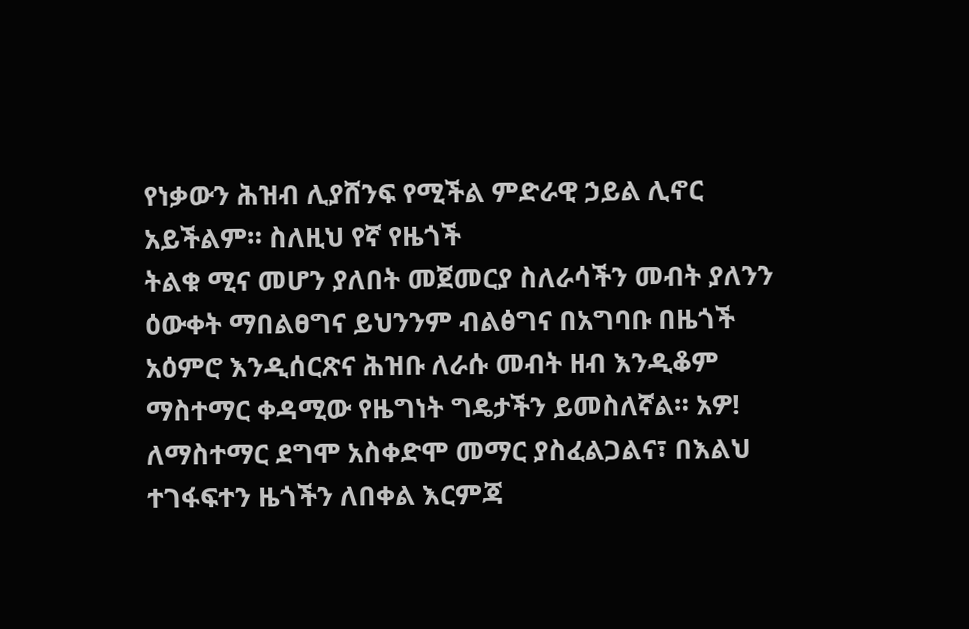የነቃውን ሕዝብ ሊያሸንፍ የሚችል ምድራዊ ኃይል ሊኖር አይችልም። ስለዚህ የኛ የዜጎች
ትልቁ ሚና መሆን ያለበት መጀመርያ ስለራሳችን መብት ያለንን ዕውቀት ማበልፀግና ይህንንም ብልፅግና በአግባቡ በዜጎች
አዕምሮ እንዲሰርጽና ሕዝቡ ለራሱ መብት ዘብ እንዲቆም ማስተማር ቀዳሚው የዜግነት ግዴታችን ይመስለኛል። አዎ!
ለማስተማር ደግሞ አስቀድሞ መማር ያስፈልጋልና፣ በእልህ ተገፋፍተን ዜጎችን ለበቀል እርምጃ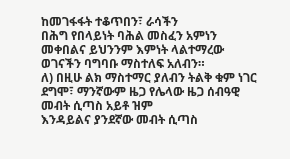ከመገፋፋት ተቆጥበን፣ ራሳችን
በሕግ የበላይነት ባሕል መስፈን አምነን መቀበልና ይህንንም እምነት ላልተማረው ወገናችን ባግባቡ ማስተለፍ አለብን።
ለ) በዚሁ ልክ ማስተማር ያለብን ትልቅ ቁም ነገር ደግሞ፣ ማንኛውም ዜጋ የሌላው ዜጋ ሰብዓዊ መብት ሲጣስ አይቶ ዝም
እንዳይልና ያንደኛው መብት ሲጣስ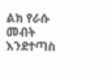ልክ የራሱ መብት እንደተጣስ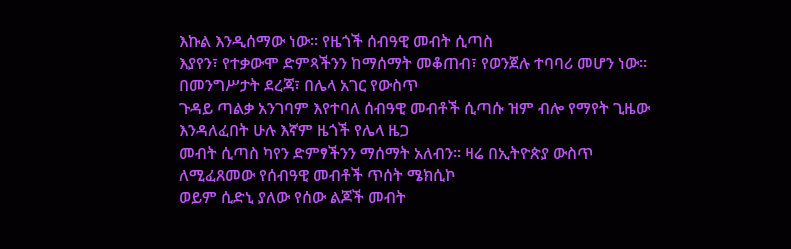እኩል እንዲሰማው ነው። የዜጎች ሰብዓዊ መብት ሲጣስ
እያየን፣ የተቃውሞ ድምጻችንን ከማሰማት መቆጠብ፣ የወንጀሉ ተባባሪ መሆን ነው። በመንግሥታት ደረጃ፣ በሌላ አገር የውስጥ
ጉዳይ ጣልቃ አንገባም እየተባለ ሰብዓዊ መብቶች ሲጣሱ ዝም ብሎ የማየት ጊዜው እንዳለፈበት ሁሉ እኛም ዜጎች የሌላ ዜጋ
መብት ሲጣስ ካየን ድምፃችንን ማሰማት አለብን። ዛሬ በኢትዮጵያ ውስጥ ለሚፈጸመው የሰብዓዊ መብቶች ጥሰት ሜክሲኮ
ወይም ሲድኒ ያለው የሰው ልጆች መብት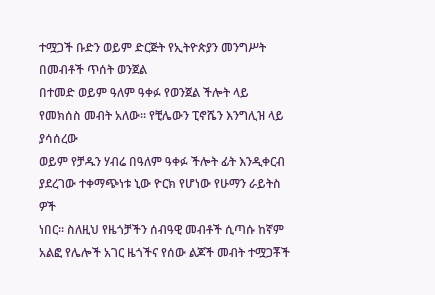ተሟጋች ቡድን ወይም ድርጅት የኢትዮጵያን መንግሥት በመብቶች ጥሰት ወንጀል
በተመድ ወይም ዓለም ዓቀፉ የወንጀል ችሎት ላይ የመክሰስ መብት አለው። የቺሌውን ፒኖሼን እንግሊዝ ላይ ያሳሰረው
ወይም የቻዱን ሃብሬ በዓለም ዓቀፉ ችሎት ፊት እንዲቀርብ ያደረገው ተቀማጭነቱ ኒው ዮርክ የሆነው የሁማን ራይትስ ዎች
ነበር። ስለዚህ የዜጎቻችን ሰብዓዊ መብቶች ሲጣሱ ከኛም አልፎ የሌሎች አገር ዜጎችና የሰው ልጆች መብት ተሟጋቾች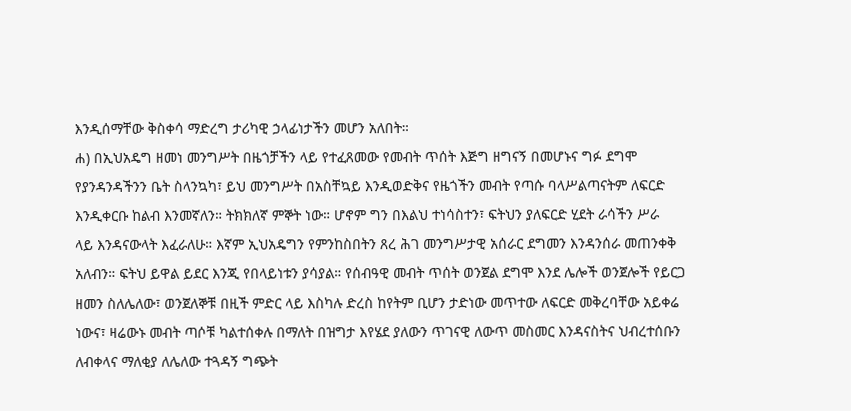እንዲሰማቸው ቅስቀሳ ማድረግ ታሪካዊ ኃላፊነታችን መሆን አለበት።
ሐ) በኢህአዴግ ዘመነ መንግሥት በዜጎቻችን ላይ የተፈጸመው የመብት ጥሰት እጅግ ዘግናኝ በመሆኑና ግፉ ደግሞ
የያንዳንዳችንን ቤት ስላንኳካ፣ ይህ መንግሥት በአስቸኳይ እንዲወድቅና የዜጎችን መብት የጣሱ ባላሥልጣናትም ለፍርድ
እንዲቀርቡ ከልብ እንመኛለን። ትክክለኛ ምኞት ነው። ሆኖም ግን በእልህ ተነሳስተን፣ ፍትህን ያለፍርድ ሂደት ራሳችን ሥራ
ላይ እንዳናውላት እፈራለሁ። እኛም ኢህአዴግን የምንከስበትን ጸረ ሕገ መንግሥታዊ አሰራር ደግመን እንዳንሰራ መጠንቀቅ
አለብን። ፍትህ ይዋል ይደር እንጂ የበላይነቱን ያሳያል። የሰብዓዊ መብት ጥሰት ወንጀል ደግሞ እንደ ሌሎች ወንጀሎች የይርጋ
ዘመን ስለሌለው፣ ወንጀለኞቹ በዚች ምድር ላይ እስካሉ ድረስ ከየትም ቢሆን ታድነው መጥተው ለፍርድ መቅረባቸው አይቀሬ
ነውና፣ ዛሬውኑ መብት ጣሶቹ ካልተሰቀሉ በማለት በዝግታ እየሄደ ያለውን ጥገናዊ ለውጥ መስመር እንዳናስትና ህብረተሰቡን
ለብቀላና ማለቂያ ለሌለው ተጓዳኝ ግጭት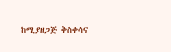ከሚያዘጋጅ ቅስቀሳና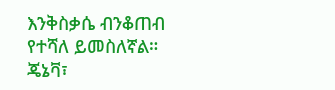እንቅስቃሴ ብንቆጠብ የተሻለ ይመስለኛል።
ጄኔቫ፣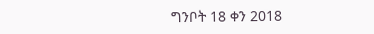ግንቦት 18 ቀን 2018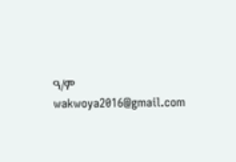ዓ/ም
wakwoya2016@gmail.com